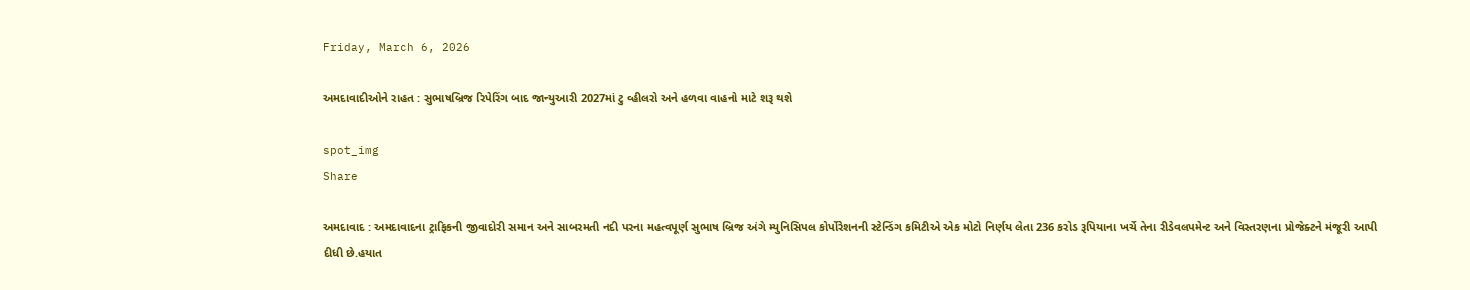Friday, March 6, 2026

અમદાવાદીઓને રાહત : સુભાષબ્રિજ રિપેરિંગ બાદ જાન્યુઆરી 2027માં ટુ વ્હીલરો અને હળવા વાહનો માટે શરૂ થશે

spot_img
Share

અમદાવાદ : અમદાવાદના ટ્રાફિકની જીવાદોરી સમાન અને સાબરમતી નદી પરના મહત્વપૂર્ણ સુભાષ બ્રિજ અંગે મ્યુનિસિપલ કોર્પોરેશનની સ્ટેન્ડિંગ કમિટીએ એક મોટો નિર્ણય લેતા 236 કરોડ રૂપિયાના ખર્ચે તેના રીડેવલપમેન્ટ અને વિસ્તરણના પ્રોજેક્ટને મંજૂરી આપી દીધી છે.હયાત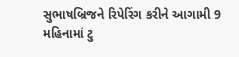સુભાષબ્રિજને રિપેરિંગ કરીને આગામી 9 મહિનામાં ટુ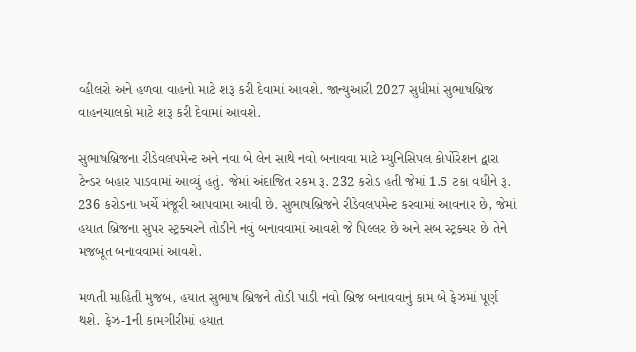વ્હીલરો અને હળવા વાહનો માટે શરૂ કરી દેવામાં આવશે. જાન્યુઆરી 2027 સુધીમાં સુભાષબ્રિજ વાહનચાલકો માટે શરૂ કરી દેવામાં આવશે.

સુભાષબ્રિજના રીડેવલપમેન્ટ અને નવા બે લેન સાથે નવો બનાવવા માટે મ્યુનિસિપલ કોર્પોરેશન દ્વારા ટેન્ડર બહાર પાડવામાં આવ્યું હતું. જેમાં અંદાજિત રકમ રૂ. 232 કરોડ હતી જેમાં 1.5 ટકા વધીને રૂ. 236 કરોડના ખર્ચે મંજૂરી આપવામા આવી છે. સુભાષબ્રિજને રીડેવલપમેન્ટ કરવામાં આવનાર છે, જેમાં હયાત બ્રિજના સુપર સ્ટ્રક્ચરને તોડીને નવું બનાવવામાં આવશે જે પિલ્લર છે અને સબ સ્ટ્રક્ચર છે તેને મજબૂત બનાવવામાં આવશે.

મળતી માહિતી મુજબ, હયાત સુભાષ બ્રિજને તોડી પાડી નવો બ્રિજ બનાવવાનું કામ બે ફેઝમાં પૂર્ણ થશે. ફેઝ-1ની કામગીરીમાં હયાત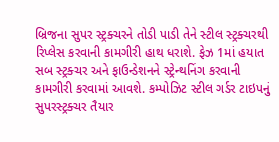બ્રિજના સુપર સ્ટ્રક્ચરને તોડી પાડી તેને સ્ટીલ સ્ટ્રક્ચરથી રિપ્લેસ કરવાની કામગીરી હાથ ધરાશે. ફેઝ 1માં હયાત સબ સ્ટ્રક્ચર અને ફાઉન્ડેશનને સ્ટ્રેન્થનિંગ કરવાની કામગીરી કરવામાં આવશે. કમ્પોઝિટ સ્ટીલ ગર્ડર ટાઇપનું સુપરસ્ટ્રક્ચર તૈયાર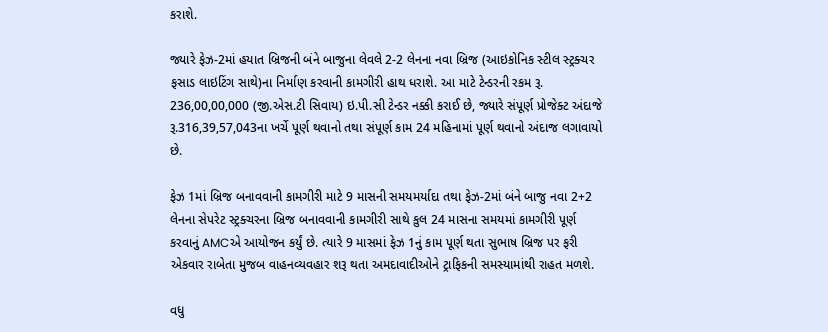કરાશે.

જ્યારે ફેઝ-2માં હયાત બ્રિજની બંને બાજુના લેવલે 2-2 લેનના નવા બ્રિજ (આઇકોનિક સ્ટીલ સ્ટ્રક્ચર ફસાડ લાઇટિંગ સાથે)ના નિર્માણ કરવાની કામગીરી હાથ ધરાશે. આ માટે ટેન્ડરની રકમ રૂ. 236,00,00,000 (જી.એસ.ટી સિવાય) ઇ.પી.સી ટેન્ડર નક્કી કરાઈ છે, જ્યારે સંપૂર્ણ પ્રોજેક્ટ અંદાજે રૂ.316,39,57,043ના ખર્ચે પૂર્ણ થવાનો તથા સંપૂર્ણ કામ 24 મહિનામાં પૂર્ણ થવાનો અંદાજ લગાવાયો છે.

ફેઝ 1માં બ્રિજ બનાવવાની કામગીરી માટે 9 માસની સમયમર્યાદા તથા ફેઝ-2માં બંને બાજુ નવા 2+2 લેનના સેપરેટ સ્ટ્રક્ચરના બ્રિજ બનાવવાની કામગીરી સાથે કુલ 24 માસના સમયમાં કામગીરી પૂર્ણ કરવાનું AMCએ આયોજન કર્યું છે. ત્યારે 9 માસમાં ફેઝ 1નું કામ પૂર્ણ થતા સુભાષ બ્રિજ પર ફરી એકવાર રાબેતા મુજબ વાહનવ્યવહાર શરૂ થતા અમદાવાદીઓને ટ્રાફિકની સમસ્યામાંથી રાહત મળશે.

વધુ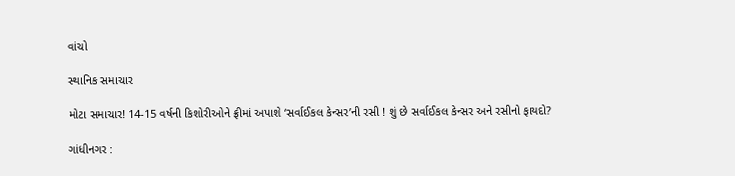વાંચો

સ્થાનિક સમાચાર

મોટા સમાચાર! 14-15 વર્ષની કિશોરીઓને ફ્રીમાં અપાશે ‘સર્વાઈકલ કેન્સર’ની રસી ! શું છે સર્વાઈકલ કેન્સર અને રસીનો ફાયદો?

ગાંધીનગર :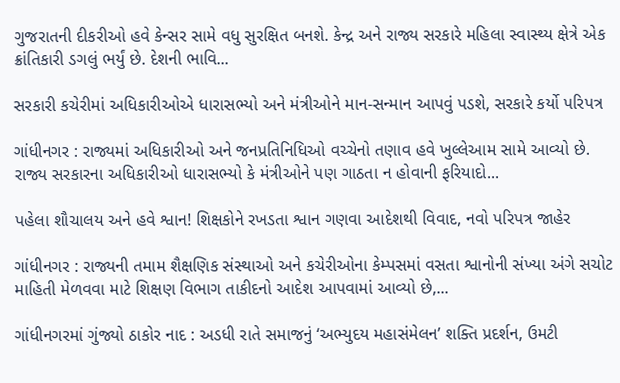ગુજરાતની દીકરીઓ હવે કેન્સર સામે વધુ સુરક્ષિત બનશે. કેન્દ્ર અને રાજ્ય સરકારે મહિલા સ્વાસ્થ્ય ક્ષેત્રે એક ક્રાંતિકારી ડગલું ભર્યું છે. દેશની ભાવિ...

સરકારી કચેરીમાં અધિકારીઓએ ધારાસભ્યો અને મંત્રીઓને માન-સન્માન આપવું પડશે, સરકારે કર્યો પરિપત્ર

ગાંધીનગર : રાજ્યમાં અધિકારીઓ અને જનપ્રતિનિધિઓ વચ્ચેનો તણાવ હવે ખુલ્લેઆમ સામે આવ્યો છે. રાજ્ય સરકારના અધિકારીઓ ધારાસભ્યો કે મંત્રીઓને પણ ગાઠતા ન હોવાની ફરિયાદો...

પહેલા શૌચાલય અને હવે શ્વાન! શિક્ષકોને રખડતા શ્વાન ગણવા આદેશથી વિવાદ, નવો પરિપત્ર જાહેર

ગાંધીનગર : રાજ્યની તમામ શૈક્ષણિક સંસ્થાઓ અને કચેરીઓના કેમ્પસમાં વસતા શ્વાનોની સંખ્યા અંગે સચોટ માહિતી મેળવવા માટે શિક્ષણ વિભાગ તાકીદનો આદેશ આપવામાં આવ્યો છે,...

ગાંધીનગરમાં ગુંજ્યો ઠાકોર નાદ : અડધી રાતે સમાજનું ‘અભ્યુદય મહાસંમેલન’ શક્તિ પ્રદર્શન, ઉમટી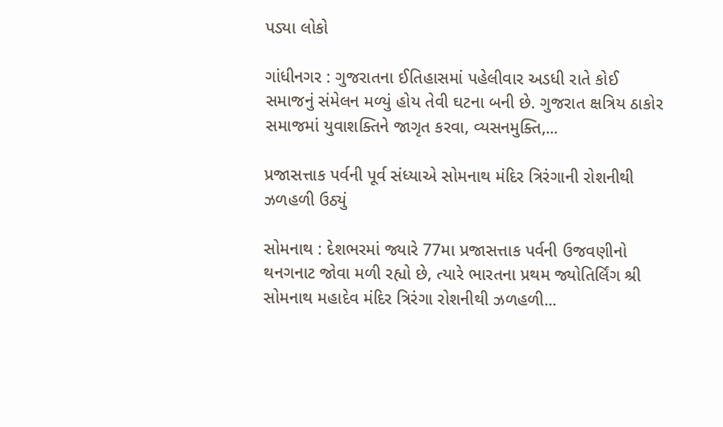પડ્યા લોકો

ગાંધીનગર : ગુજરાતના ઈતિહાસમાં પહેલીવાર અડધી રાતે કોઈ સમાજનું સંમેલન મળ્યું હોય તેવી ઘટના બની છે. ગુજરાત ક્ષત્રિય ઠાકોર સમાજમાં યુવાશક્તિને જાગૃત કરવા, વ્યસનમુક્તિ,...

પ્રજાસત્તાક પર્વની પૂર્વ સંધ્યાએ સોમનાથ મંદિર ત્રિરંગાની રોશનીથી ઝળહળી ઉઠ્યું

સોમનાથ : દેશભરમાં જ્યારે 77મા પ્રજાસત્તાક પર્વની ઉજવણીનો થનગનાટ જોવા મળી રહ્યો છે, ત્યારે ભારતના પ્રથમ જ્યોતિર્લિંગ શ્રી સોમનાથ મહાદેવ મંદિર ત્રિરંગા રોશનીથી ઝળહળી...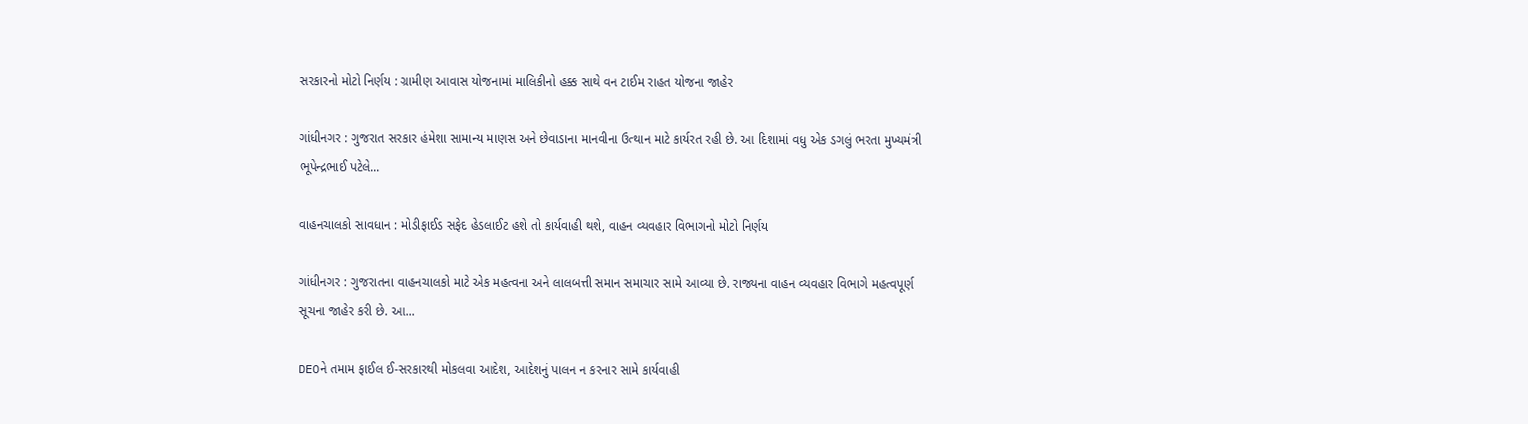સરકારનો મોટો નિર્ણય : ગ્રામીણ આવાસ યોજનામાં માલિકીનો હક્ક સાથે વન ટાઈમ રાહત યોજના જાહેર

ગાંધીનગર : ગુજરાત સરકાર હંમેશા સામાન્ય માણસ અને છેવાડાના માનવીના ઉત્થાન માટે કાર્યરત રહી છે. આ દિશામાં વધુ એક ડગલું ભરતા મુખ્યમંત્રી ભૂપેન્દ્રભાઈ પટેલે...

વાહનચાલકો સાવધાન : મોડીફાઈડ સફેદ હેડલાઈટ હશે તો કાર્યવાહી થશે, વાહન વ્યવહાર વિભાગનો મોટો નિર્ણય

ગાંધીનગર : ગુજરાતના વાહનચાલકો માટે એક મહત્વના અને લાલબત્તી સમાન સમાચાર સામે આવ્યા છે. રાજ્યના વાહન વ્યવહાર વિભાગે મહત્વપૂર્ણ સૂચના જાહેર કરી છે. આ...

DEOને તમામ ફાઈલ ઈ-સરકારથી મોકલવા આદેશ, આદેશનું પાલન ન કરનાર સામે કાર્યવાહી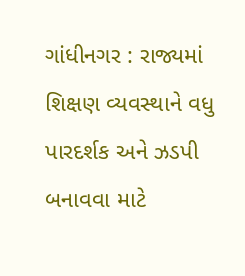ગાંધીનગર : રાજ્યમાં શિક્ષણ વ્યવસ્થાને વધુ પારદર્શક અને ઝડપી બનાવવા માટે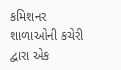કમિશનર શાળાઓની કચેરી દ્વારા એક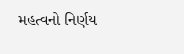મહત્વનો નિર્ણય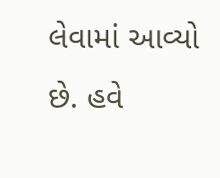લેવામાં આવ્યો છે. હવે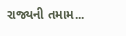રાજ્યની તમામ...